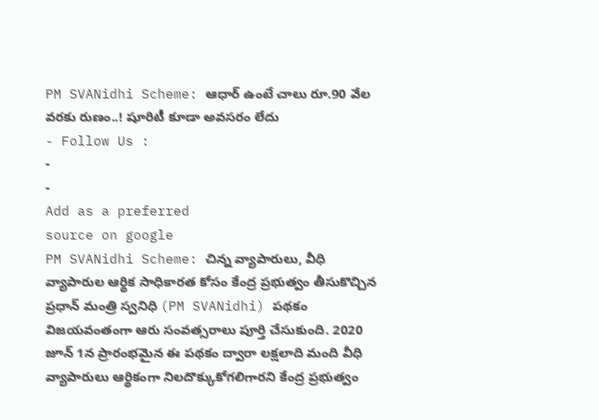PM SVANidhi Scheme: ఆధార్ ఉంటే చాలు రూ.90 వేల వరకు రుణం..! షూరిటీ కూడా అవసరం లేదు
- Follow Us :
-
-
Add as a preferred
source on google
PM SVANidhi Scheme: చిన్న వ్యాపారులు, వీధి వ్యాపారుల ఆర్థిక సాధికారత కోసం కేంద్ర ప్రభుత్వం తీసుకొచ్చిన ప్రధాన్ మంత్రి స్వనిధి (PM SVANidhi) పథకం విజయవంతంగా ఆరు సంవత్సరాలు పూర్తి చేసుకుంది. 2020 జూన్ 1న ప్రారంభమైన ఈ పథకం ద్వారా లక్షలాది మంది వీధి వ్యాపారులు ఆర్థికంగా నిలదొక్కుకోగలిగారని కేంద్ర ప్రభుత్వం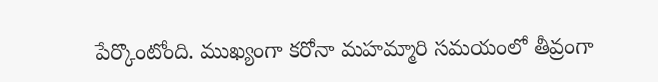పేర్కొంటోంది. ముఖ్యంగా కరోనా మహమ్మారి సమయంలో తీవ్రంగా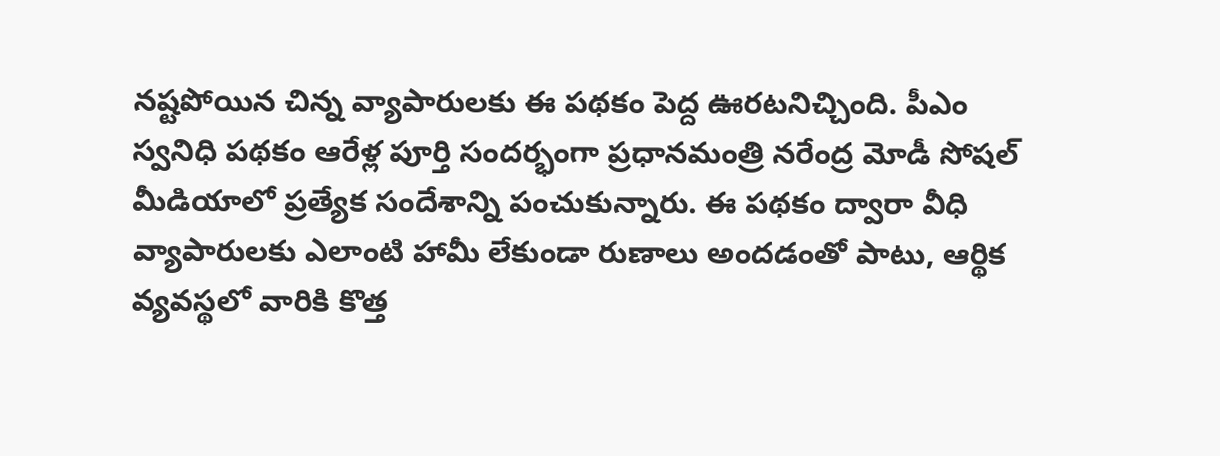నష్టపోయిన చిన్న వ్యాపారులకు ఈ పథకం పెద్ద ఊరటనిచ్చింది. పీఎం స్వనిధి పథకం ఆరేళ్ల పూర్తి సందర్భంగా ప్రధానమంత్రి నరేంద్ర మోడీ సోషల్ మీడియాలో ప్రత్యేక సందేశాన్ని పంచుకున్నారు. ఈ పథకం ద్వారా వీధి వ్యాపారులకు ఎలాంటి హామీ లేకుండా రుణాలు అందడంతో పాటు, ఆర్థిక వ్యవస్థలో వారికి కొత్త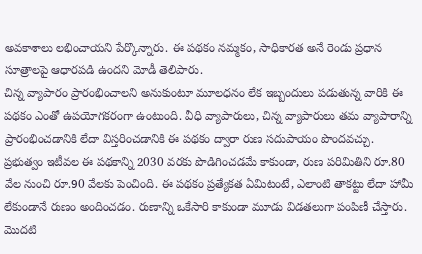అవకాశాలు లభించాయని పేర్కొన్నారు. ఈ పథకం నమ్మకం, సాధికారత అనే రెండు ప్రధాన సూత్రాలపై ఆధారపడి ఉందని మోడీ తెలిపారు.
చిన్న వ్యాపారం ప్రారంభించాలని అనుకుంటూ మూలధనం లేక ఇబ్బందులు పడుతున్న వారికి ఈ పథకం ఎంతో ఉపయోగకరంగా ఉంటుంది. వీధి వ్యాపారులు, చిన్న వ్యాపారులు తమ వ్యాపారాన్ని ప్రారంభించడానికి లేదా విస్తరించడానికి ఈ పథకం ద్వారా రుణ సదుపాయం పొందవచ్చు. ప్రభుత్వం ఇటీవల ఈ పథకాన్ని 2030 వరకు పొడిగించడమే కాకుండా, రుణ పరిమితిని రూ.80 వేల నుంచి రూ.90 వేలకు పెంచింది. ఈ పథకం ప్రత్యేకత ఏమిటంటే, ఎలాంటి తాకట్టు లేదా హామీ లేకుండానే రుణం అందించడం. రుణాన్ని ఒకేసారి కాకుండా మూడు విడతలుగా పంపిణీ చేస్తారు. మొదటి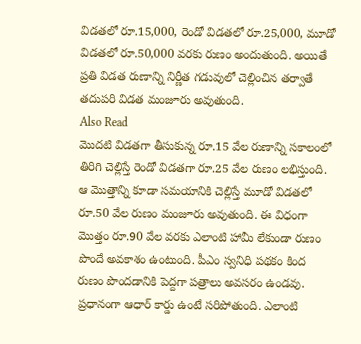విడతలో రూ.15,000, రెండో విడతలో రూ.25,000, మూడో విడతలో రూ.50,000 వరకు రుణం అందుతుంది. అయితే ప్రతి విడత రుణాన్ని నిర్ణీత గడువులో చెల్లించిన తర్వాతే తదుపరి విడత మంజూరు అవుతుంది.
Also Read
మొదటి విడతగా తీసుకున్న రూ.15 వేల రుణాన్ని సకాలంలో తిరిగి చెల్లిస్తే రెండో విడతగా రూ.25 వేల రుణం లభిస్తుంది. ఆ మొత్తాన్ని కూడా సమయానికి చెల్లిస్తే మూడో విడతలో రూ.50 వేల రుణం మంజూరు అవుతుంది. ఈ విధంగా మొత్తం రూ.90 వేల వరకు ఎలాంటి హామీ లేకుండా రుణం పొందే అవకాశం ఉంటుంది. పీఎం స్వనిధి పథకం కింద రుణం పొందడానికి పెద్దగా పత్రాలు అవసరం ఉండవు. ప్రధానంగా ఆధార్ కార్డు ఉంటే సరిపోతుంది. ఎలాంటి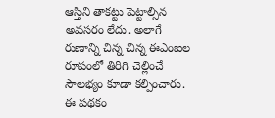ఆస్తిని తాకట్టు పెట్టాల్సిన అవసరం లేదు. అలాగే రుణాన్ని చిన్న చిన్న ఈఎంఐల రూపంలో తిరిగి చెల్లించే సౌలభ్యం కూడా కల్పించారు.
ఈ పథకం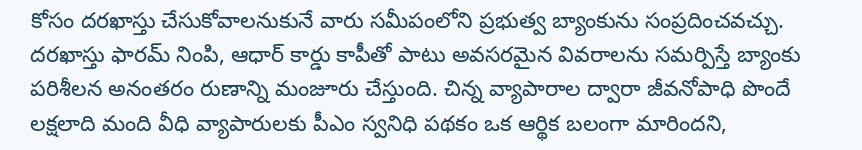కోసం దరఖాస్తు చేసుకోవాలనుకునే వారు సమీపంలోని ప్రభుత్వ బ్యాంకును సంప్రదించవచ్చు. దరఖాస్తు ఫారమ్ నింపి, ఆధార్ కార్డు కాపీతో పాటు అవసరమైన వివరాలను సమర్పిస్తే బ్యాంకు పరిశీలన అనంతరం రుణాన్ని మంజూరు చేస్తుంది. చిన్న వ్యాపారాల ద్వారా జీవనోపాధి పొందే లక్షలాది మంది వీధి వ్యాపారులకు పీఎం స్వనిధి పథకం ఒక ఆర్థిక బలంగా మారిందని,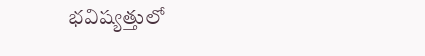భవిష్యత్తులో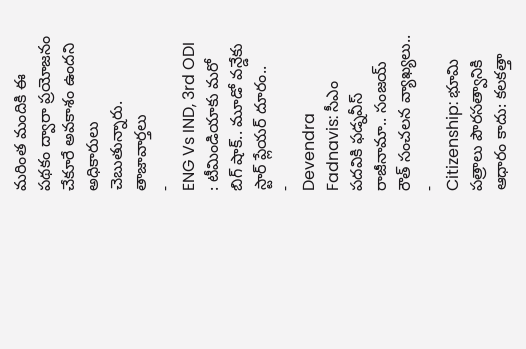మరింత మందికి ఈ పథకం ద్వారా ప్రయోజనం చేకూరే అవకాశం ఉందని అధికారులు చెబుతున్నారు.
తాజావార్తలు
-
ENG Vs IND, 3rd ODI : టీమిండియాకు మరో బిగ్ షాక్.. మూడో వన్డేకు స్టార్ ప్లేయర్ దూరం..
-
Devendra Fadnavis: సీఎం పదవికి ఫడ్నవీస్ రాజీనామా.. సంజయ్ రౌత్ సంచలన వ్యాఖ్యలు..
-
Citizenship: భూమి పత్రాలు పౌరసత్వానికి ఆధారం కాదు: కలకత్తా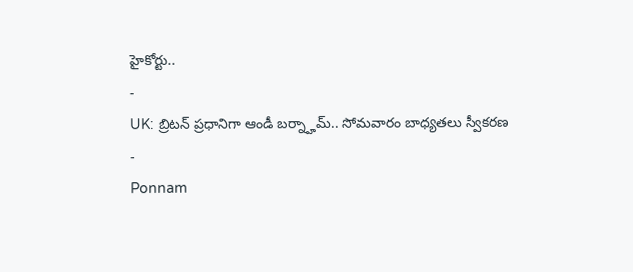హైకోర్టు..
-
UK: బ్రిటన్ ప్రధానిగా ఆండీ బర్న్హామ్.. సోమవారం బాధ్యతలు స్వీకరణ
-
Ponnam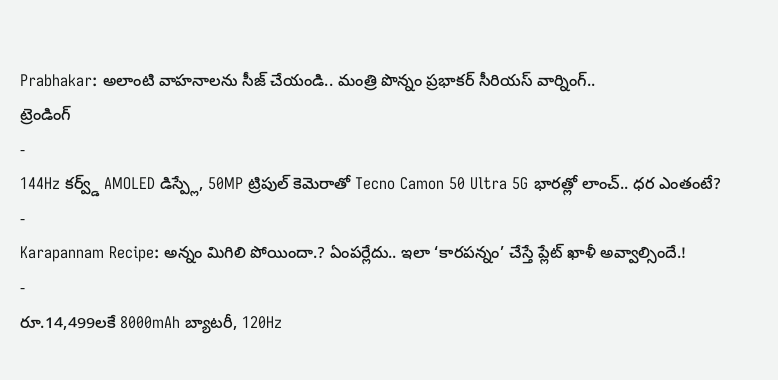Prabhakar: అలాంటి వాహనాలను సీజ్ చేయండి.. మంత్రి పొన్నం ప్రభాకర్ సీరియస్ వార్నింగ్..
ట్రెండింగ్
-
144Hz కర్వ్డ్ AMOLED డిస్ప్లే, 50MP ట్రిపుల్ కెమెరాతో Tecno Camon 50 Ultra 5G భారత్లో లాంచ్.. ధర ఎంతంటే?
-
Karapannam Recipe: అన్నం మిగిలి పోయిందా.? ఏంపర్లేదు.. ఇలా ‘కారపన్నం’ చేస్తే ప్లేట్ ఖాళీ అవ్వాల్సిందే.!
-
రూ.14,499లకే 8000mAh బ్యాటరీ, 120Hz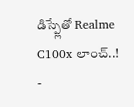డిస్ప్లేతో Realme C100x లాంచ్..!
-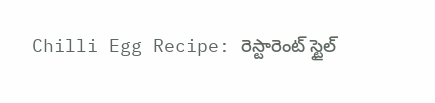Chilli Egg Recipe: రెస్టారెంట్ స్టైల్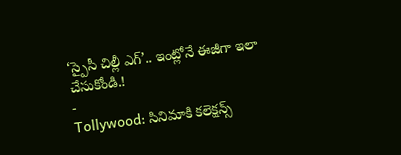‘స్పైసీ చిల్లీ ఎగ్’.. ఇంట్లోనే ఈజీగా ఇలా చేసుకోండి.!
-
Tollywood: సినిమాకి కలెక్షన్స్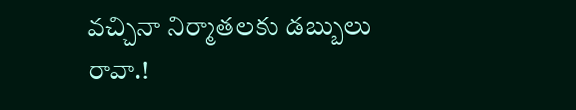వచ్చినా నిర్మాతలకు డబ్బులు రావా.!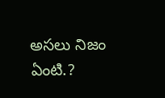అసలు నిజం ఏంటి.?